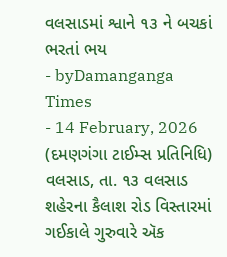વલસાડમાં શ્વાને ૧૩ ને બચકાં ભરતાં ભય
- byDamanganga Times
- 14 February, 2026
(દમણગંગા ટાઈમ્સ પ્રતિનિધિ)
વલસાડ, તા. ૧૩ વલસાડ શહેરના કૈલાશ રોડ વિસ્તારમાં ગઈકાલે ગુરુવારે ઍક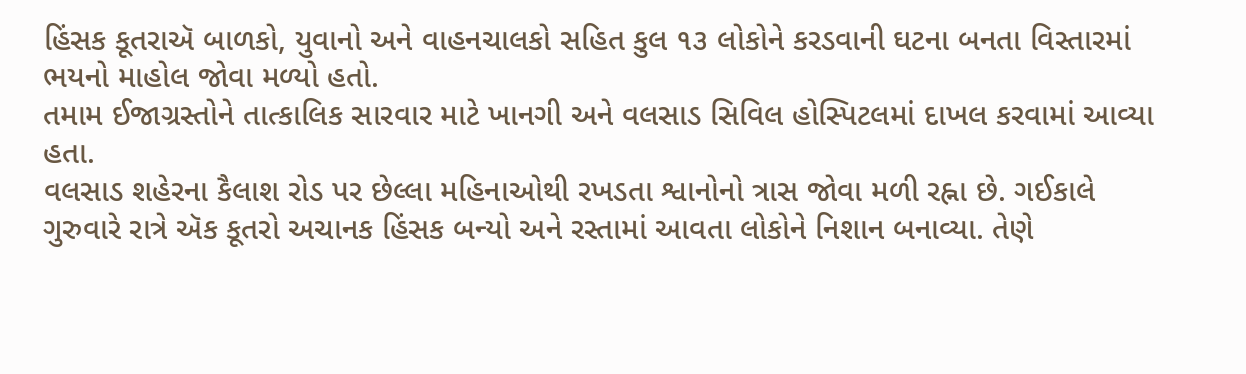હિંસક કૂતરાઍ બાળકો, યુવાનો અને વાહનચાલકો સહિત કુલ ૧૩ લોકોને કરડવાની ઘટના બનતા વિસ્તારમાં ભયનો માહોલ જોવા મળ્યો હતો.
તમામ ઈજાગ્રસ્તોને તાત્કાલિક સારવાર માટે ખાનગી અને વલસાડ સિવિલ હોસ્પિટલમાં દાખલ કરવામાં આવ્યા હતા.
વલસાડ શહેરના કૈલાશ રોડ પર છેલ્લા મહિનાઓથી રખડતા શ્વાનોનો ત્રાસ જોવા મળી રહ્ના છે. ગઈકાલે ગુરુવારે રાત્રે ઍક કૂતરો અચાનક હિંસક બન્યો અને રસ્તામાં આવતા લોકોને નિશાન બનાવ્યા. તેણે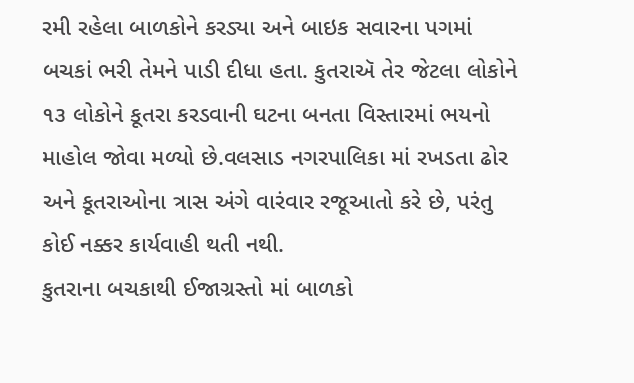રમી રહેલા બાળકોને કરડ્યા અને બાઇક સવારના પગમાં બચકાં ભરી તેમને પાડી દીધા હતા. કુતરાઍ તેર જેટલા લોકોને ૧૩ લોકોને કૂતરા કરડવાની ઘટના બનતા વિસ્તારમાં ભયનો માહોલ જોવા મળ્યો છે.વલસાડ નગરપાલિકા માં રખડતા ઢોર અને કૂતરાઓના ત્રાસ અંગે વારંવાર રજૂઆતો કરે છે, પરંતુ કોઈ નક્કર કાર્યવાહી થતી નથી.
કુતરાના બચકાથી ઈજાગ્રસ્તો માં બાળકો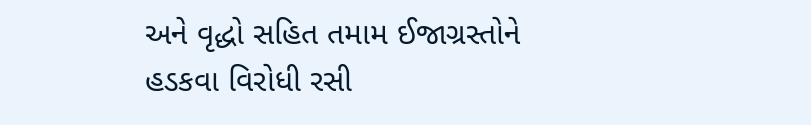અને વૃદ્ધો સહિત તમામ ઈજાગ્રસ્તોને હડકવા વિરોધી રસી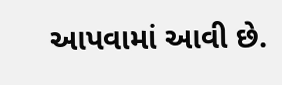આપવામાં આવી છે.